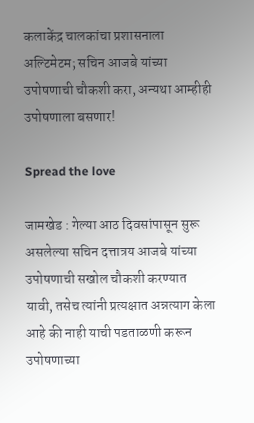कलाकेंद्र चालकांचा प्रशासनाला अल्टिमेटम; सचिन आजबे यांच्या उपोषणाची चौकशी करा, अन्यथा आम्हीही उपोषणाला बसणार!

Spread the love

जामखेड : गेल्या आठ दिवसांपासून सुरू असलेल्या सचिन दत्तात्रय आजबे यांच्या उपोषणाची सखोल चौकशी करण्यात यावी, तसेच त्यांनी प्रत्यक्षात अन्नत्याग केला आहे की नाही याची पडताळणी करून उपोषणाच्या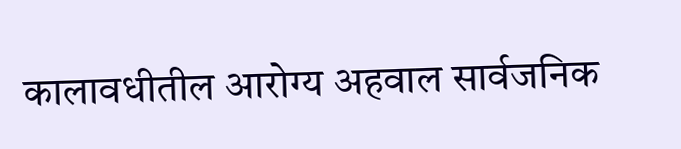कालावधीतील आरोग्य अहवाल सार्वजनिक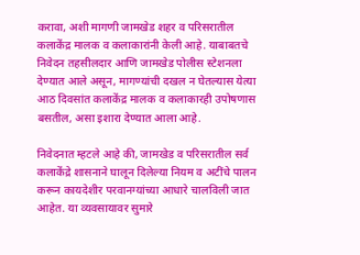करावा, अशी मागणी जामखेड शहर व परिसरातील कलाकेंद्र मालक व कलाकारांनी केली आहे. याबाबतचे निवेदन तहसीलदार आणि जामखेड पोलीस स्टेशनला देण्यात आले असून, मागण्यांची दखल न घेतल्यास येत्या आठ दिवसांत कलाकेंद्र मालक व कलाकारही उपोषणास बसतील, असा इशारा देण्यात आला आहे.

निवेदनात म्हटले आहे की, जामखेड व परिसरातील सर्व कलाकेंद्रे शासनाने घालून दिलेल्या नियम व अटींचे पालन करून कायदेशीर परवानग्यांच्या आधारे चालविली जात आहेत. या व्यवसायावर सुमारे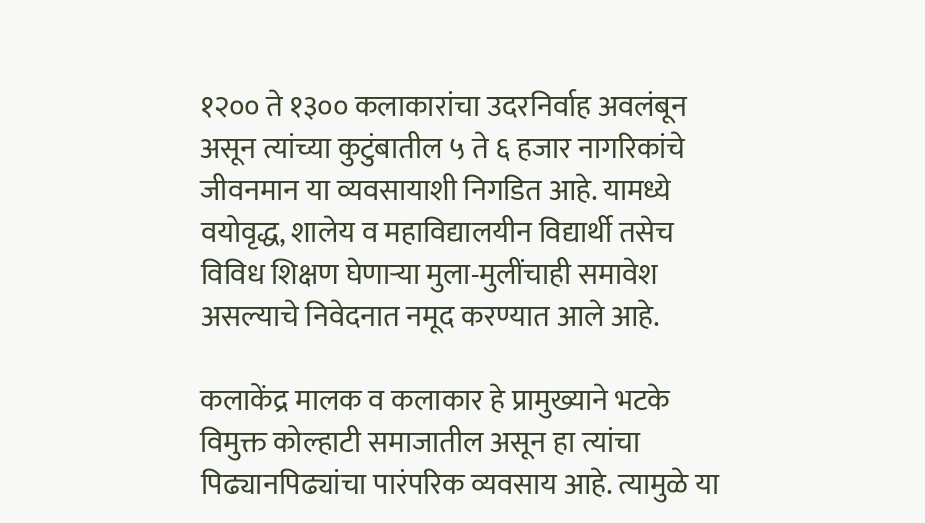१२०० ते १३०० कलाकारांचा उदरनिर्वाह अवलंबून असून त्यांच्या कुटुंबातील ५ ते ६ हजार नागरिकांचे जीवनमान या व्यवसायाशी निगडित आहे. यामध्ये वयोवृद्ध, शालेय व महाविद्यालयीन विद्यार्थी तसेच विविध शिक्षण घेणाऱ्या मुला-मुलींचाही समावेश असल्याचे निवेदनात नमूद करण्यात आले आहे.

कलाकेंद्र मालक व कलाकार हे प्रामुख्याने भटके विमुक्त कोल्हाटी समाजातील असून हा त्यांचा पिढ्यानपिढ्यांचा पारंपरिक व्यवसाय आहे. त्यामुळे या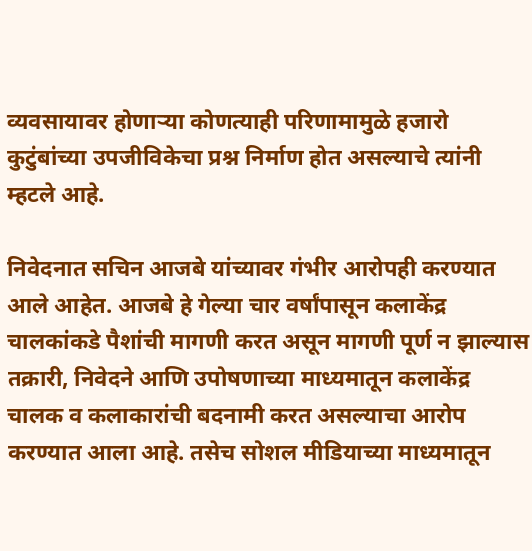व्यवसायावर होणाऱ्या कोणत्याही परिणामामुळे हजारो कुटुंबांच्या उपजीविकेचा प्रश्न निर्माण होत असल्याचे त्यांनी म्हटले आहे.

निवेदनात सचिन आजबे यांच्यावर गंभीर आरोपही करण्यात आले आहेत. आजबे हे गेल्या चार वर्षांपासून कलाकेंद्र चालकांकडे पैशांची मागणी करत असून मागणी पूर्ण न झाल्यास तक्रारी, निवेदने आणि उपोषणाच्या माध्यमातून कलाकेंद्र चालक व कलाकारांची बदनामी करत असल्याचा आरोप करण्यात आला आहे. तसेच सोशल मीडियाच्या माध्यमातून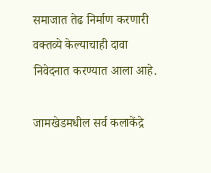समाजात तेढ निर्माण करणारी वक्तव्ये केल्याचाही दावा निवेदनात करण्यात आला आहे.

जामखेडमधील सर्व कलाकेंद्रे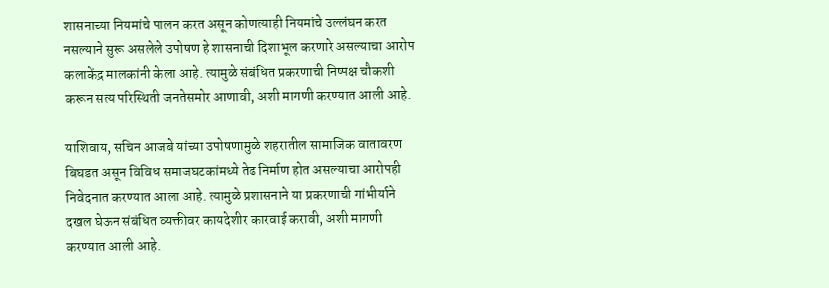शासनाच्या नियमांचे पालन करत असून कोणत्याही नियमांचे उल्लंघन करत नसल्याने सुरू असलेले उपोषण हे शासनाची दिशाभूल करणारे असल्याचा आरोप कलाकेंद्र मालकांनी केला आहे. त्यामुळे संबंधित प्रकरणाची निष्पक्ष चौकशी करून सत्य परिस्थिती जनतेसमोर आणावी, अशी मागणी करण्यात आली आहे.

याशिवाय, सचिन आजबे यांच्या उपोषणामुळे शहरातील सामाजिक वातावरण बिघडत असून विविध समाजघटकांमध्ये तेढ निर्माण होत असल्याचा आरोपही निवेदनात करण्यात आला आहे. त्यामुळे प्रशासनाने या प्रकरणाची गांभीर्याने दखल घेऊन संबंधित व्यक्तीवर कायदेशीर कारवाई करावी, अशी मागणी करण्यात आली आहे.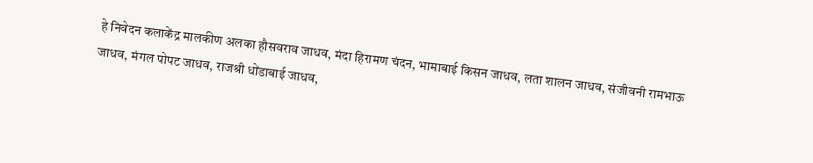हे निवेदन कलाकेंद्र मालकीण अलका हौसवराव जाधव, मंदा हिरामण चंदन, भामाबाई किसन जाधव, लता शालन जाधव, संजीवनी रामभाऊ जाधव, मंगल पोपट जाधव, राजश्री धोंडाबाई जाधव,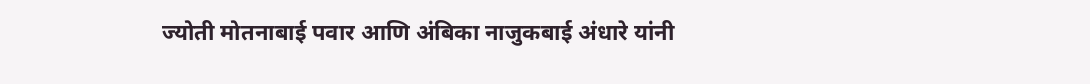ज्योती मोतनाबाई पवार आणि अंबिका नाजुकबाई अंधारे यांनी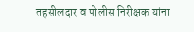तहसीलदार व पोलीस निरीक्षक यांना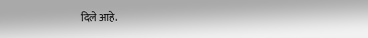दिले आहे.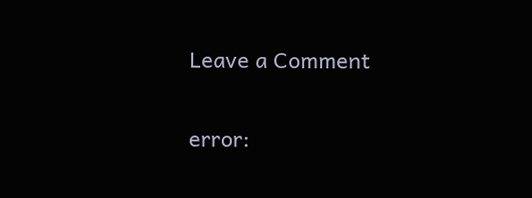Leave a Comment

error: